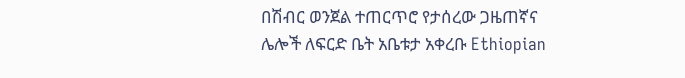በሽብር ወንጀል ተጠርጥሮ የታሰረው ጋዜጠኛና ሌሎች ለፍርድ ቤት አቤቱታ አቀረቡ Ethiopian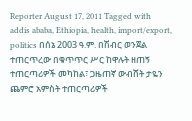Reporter August 17, 2011 Tagged with addis ababa, Ethiopia, health, import/export, politics በሰኔ 2003 ዓ.ም. በሽብር ወንጀል ተጠርጥረው በቁጥጥር ሥር ከዋሉት ዘጠኝ ተጠርጣሪዎች መካከል፣ ጋዜጠኛ ውብሸት ታዬን ጨምሮ አምስት ተጠርጣሪዎች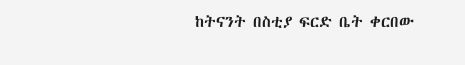ከትናንት በስቲያ ፍርድ ቤት ቀርበው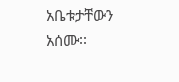አቤቱታቸውን አሰሙ፡፡